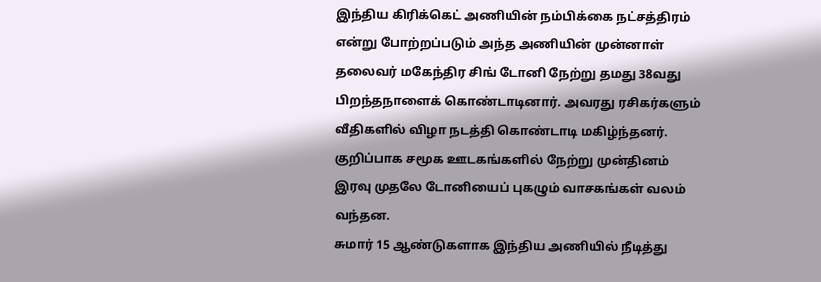இந்திய கிரிக்கெட் அணியின் நம்பிக்கை நட்சத்திரம் என்று போற்றப்படும் அந்த அணியின் முன்னாள் தலைவர் மகேந்திர சிங் டோனி நேற்று தமது 38வது பிறந்தநாளைக் கொண்டாடினார். அவரது ரசிகர்களும் வீதிகளில் விழா நடத்தி கொண்டாடி மகிழ்ந்தனர். குறிப்பாக சமூக ஊடகங்களில் நேற்று முன்தினம் இரவு முதலே டோனியைப் புகழும் வாசகங்கள் வலம் வந்தன.
சுமார் 15 ஆண்டுகளாக இந்திய அணியில் நீடித்து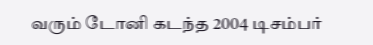வரும் டோனி கடந்த 2004 டிசம்பர்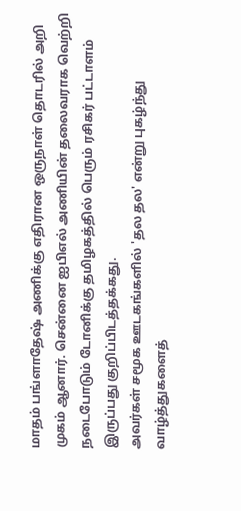மாதம் பங்ளாதேஷ் அணிக்கு எதிரான ஒருநாள் தொடரில் அறி
முகம் ஆனார். சென்னை ஐபிஎல் அணியின் தலைவராக வெற்றி நடைபோடும் டோனிக்கு தமிழகத்தில் பெரும் ரசிகர் பட்டாளம் இருப்பது குறிப்பிடத்தக்கது.
அவர்கள் சமூக ஊடகங்களில் 'தல தல' என்று புகழ்ந்து வாழ்த்துகளைத்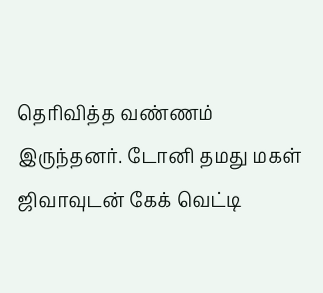தெரிவித்த வண்ணம் இருந்தனர். டோனி தமது மகள் ஜிவாவுடன் கேக் வெட்டி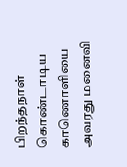பிறந்தநாள் கொண்டாடிய காணொளியை அவரது மனைவி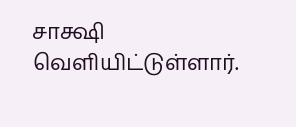சாக்ஷி வெளியிட்டுள்ளார்.